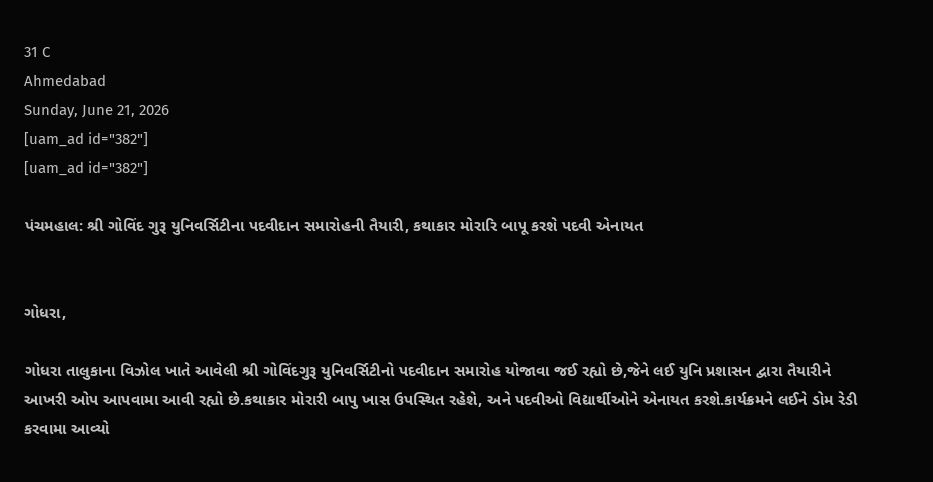31 C
Ahmedabad
Sunday, June 21, 2026
[uam_ad id="382"]
[uam_ad id="382"]

પંચમહાલ: શ્રી ગોવિંદ ગુરૂ યુનિવર્સિટીના પદવીદાન સમારોહની તૈયારી, કથાકાર મોરારિ બાપૂ કરશે પદવી એનાયત


ગોધરા,

ગોધરા તાલુકાના વિઝોલ ખાતે આવેલી શ્રી ગોવિંદગુરૂ યુનિવર્સિટીનો પદવીદાન સમારોહ યોજાવા જઈ રહ્યો છે,જેને લઈ યુનિ પ્રશાસન દ્વારા તૈયારીને આખરી ઓપ આપવામા આવી રહ્યો છે.કથાકાર મોરારી બાપુ ખાસ ઉપસ્થિત રહેશે, અને પદવીઓ વિદ્યાર્થીઓને એનાયત કરશે.કાર્યક્રમને લઈને ડોમ રેડી કરવામા આવ્યો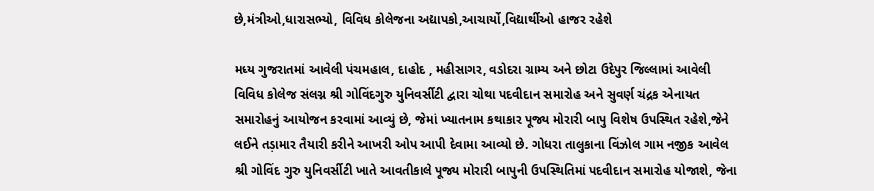છે,મંત્રીઓ,ધારાસભ્યો, વિવિધ કોલેજના અદ્યાપકો,આચાર્યો,વિદ્યાર્થીઓ હાજર રહેશે

મધ્ય ગુજરાતમાં આવેલી પંચમહાલ, દાહોદ , મહીસાગર, વડોદરા ગ્રામ્ય અને છોટા ઉદેપુર જિલ્લામાં આવેલી વિવિધ કોલેજ સંલગ્ન શ્રી ગોવિંદગુરુ યુનિવર્સીટી દ્વારા ચોથા પદવીદાન સમારોહ અને સુવર્ણ ચંદ્રક એનાયત સમારોહનું આયોજન કરવામાં આવ્યું છે, જેમાં ખ્યાતનામ કથાકાર પૂજ્ય મોરારી બાપુ વિશેષ ઉપસ્થિત રહેશે,જેને લઈને તડ઼ામાર તૈયારી કરીને આખરી ઓપ આપી દેવામા આવ્યો છે. ગોધરા તાલુકાના વિંઝોલ ગામ નજીક આવેલ શ્રી ગોવિંદ ગુરુ યુનિવર્સીટી ખાતે આવતીકાલે પૂજ્ય મોરારી બાપુની ઉપસ્થિતિમાં પદવીદાન સમારોહ યોજાશે, જેના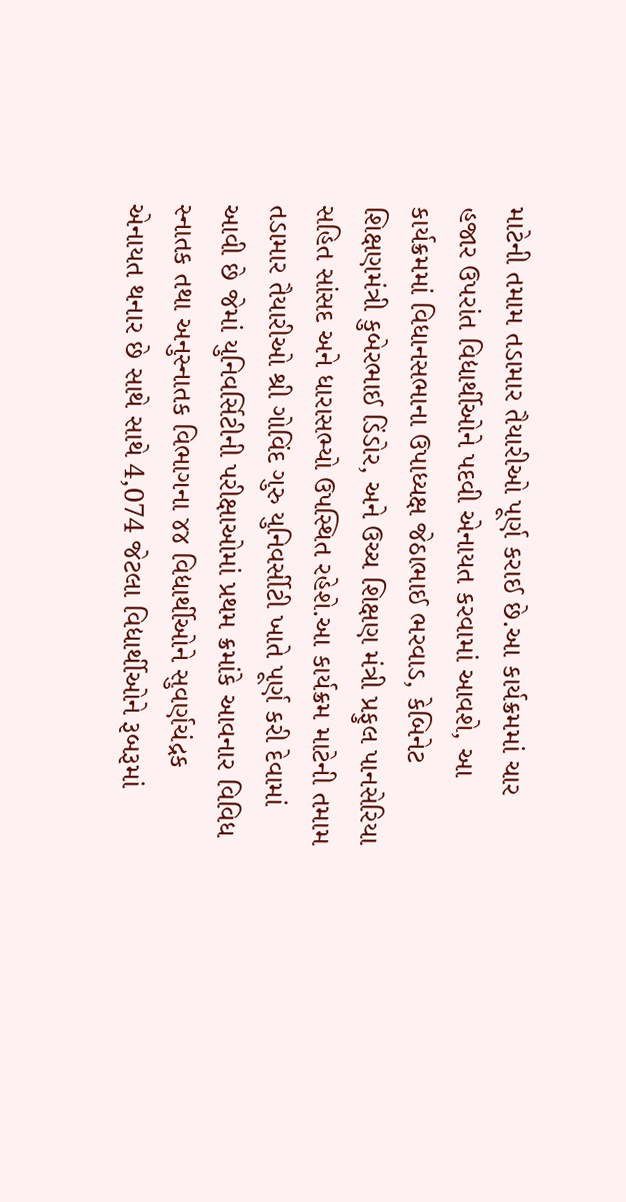માટેની તમામ તડામાર તૈયારીઓ પૂર્ણ કરાઈ છે.આ કાર્યક્રમમાં ચાર હજાર ઉપરાંત વિદ્યાર્થીઓને પદવી એનાયત કરવામાં આવશે, આ કાર્યક્રમમાં વિધાનસભાના ઉપાધ્યક્ષ જેઠાભાઈ ભરવાડ, કેબિનેટ શિક્ષણમંત્રી કુબેરભાઈ ડિંડોર, અને ઉચ્ચ શિક્ષણ મંત્રી પ્રફુલ પાનસેરિયા સહિત સાંસદ અને ધારાસભ્યો ઉપસ્થિત રહેશે.આ કાર્યક્રમ માટેની તમામ તડામાર તૈયારીઓ શ્રી ગોવિંદ ગુરુ યુનિવર્સીટી ખાતે પૂર્ણ કરી દેવામાં આવી છે જેમાં યુનિવર્સિટીની પરીક્ષાઓમાં પ્રથમ ક્રમાંકે આવનાર વિવિધ સ્નાતક તથા અનુસ્નાતક વિભાગના ૪૪ વિદ્યાર્થીઓને સુવર્ણચંદ્રક એનાયત થનાર છે સાથે સાથે 4,074 જેટલા વિદ્યાર્થીઓને રૂબરૂમાં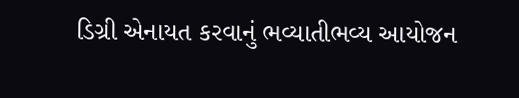ડિગ્રી એનાયત કરવાનું ભવ્યાતીભવ્ય આયોજન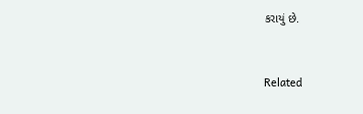કરાયું છે.


Related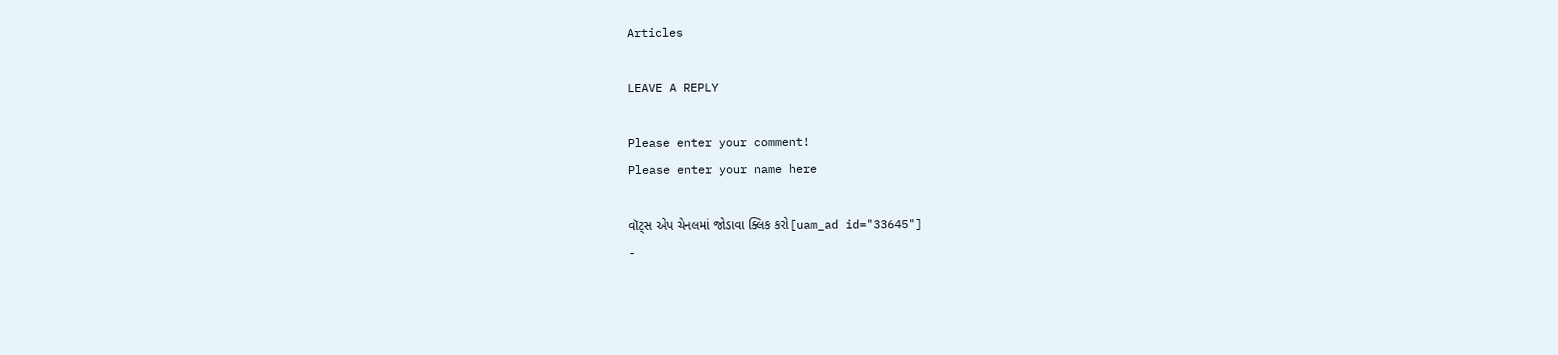Articles

LEAVE A REPLY

Please enter your comment!
Please enter your name here

વૉટ્સ એપ ચેનલમાં જોડાવા ક્લિક કરો[uam_ad id="33645"]
-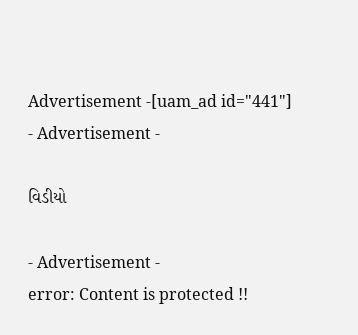Advertisement -[uam_ad id="441"]
- Advertisement -

વિડીયો

- Advertisement -
error: Content is protected !!